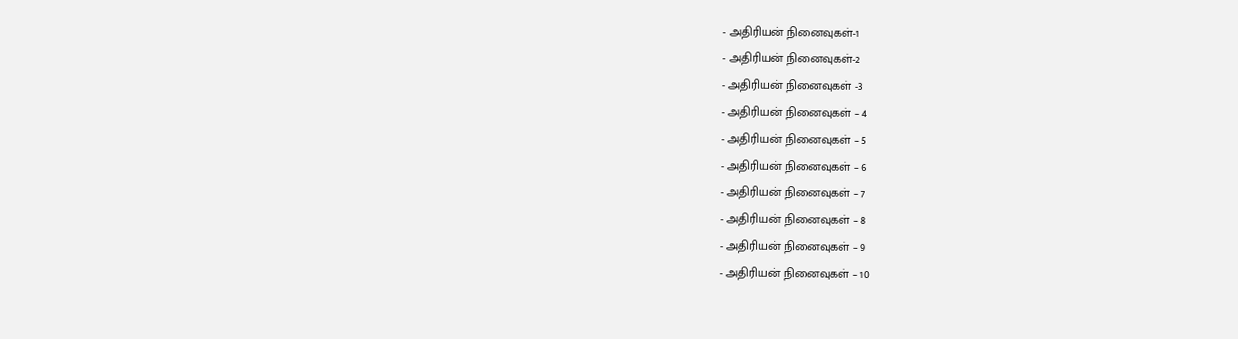- அதிரியன் நினைவுகள்-1
- அதிரியன் நினைவுகள்-2
- அதிரியன் நினைவுகள் -3
- அதிரியன் நினைவுகள் – 4
- அதிரியன் நினைவுகள் – 5
- அதிரியன் நினைவுகள் – 6
- அதிரியன் நினைவுகள் – 7
- அதிரியன் நினைவுகள் – 8
- அதிரியன் நினைவுகள் – 9
- அதிரியன் நினைவுகள் – 10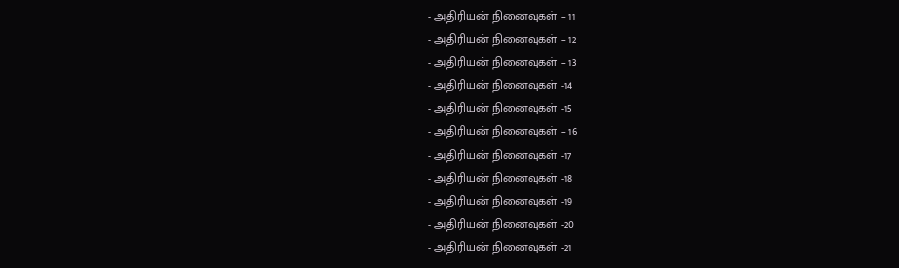- அதிரியன் நினைவுகள் – 11
- அதிரியன் நினைவுகள் – 12
- அதிரியன் நினைவுகள் – 13
- அதிரியன் நினைவுகள் -14
- அதிரியன் நினைவுகள் -15
- அதிரியன் நினைவுகள் – 16
- அதிரியன் நினைவுகள் -17
- அதிரியன் நினைவுகள் -18
- அதிரியன் நினைவுகள் -19
- அதிரியன் நினைவுகள் -20
- அதிரியன் நினைவுகள் -21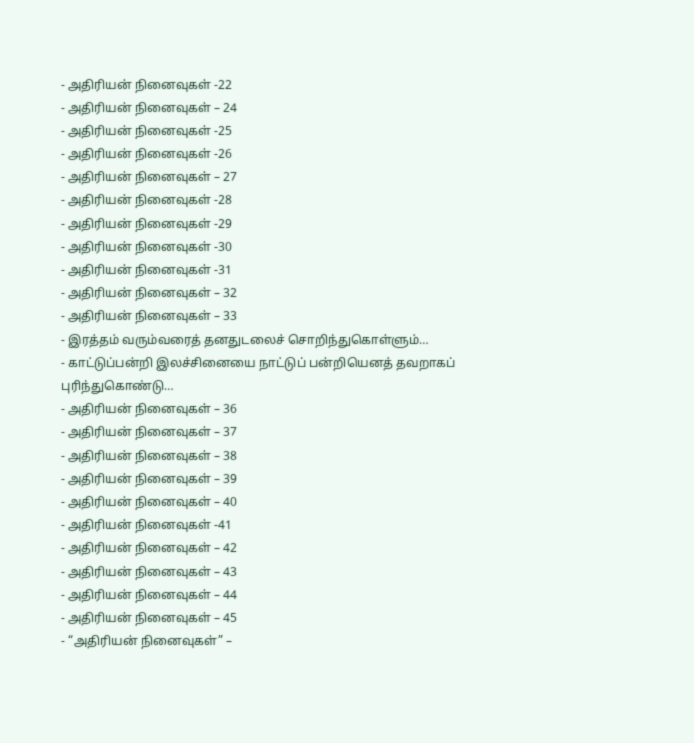- அதிரியன் நினைவுகள் -22
- அதிரியன் நினைவுகள் – 24
- அதிரியன் நினைவுகள் -25
- அதிரியன் நினைவுகள் -26
- அதிரியன் நினைவுகள் – 27
- அதிரியன் நினைவுகள் -28
- அதிரியன் நினைவுகள் -29
- அதிரியன் நினைவுகள் -30
- அதிரியன் நினைவுகள் -31
- அதிரியன் நினைவுகள் – 32
- அதிரியன் நினைவுகள் – 33
- இரத்தம் வரும்வரைத் தனதுடலைச் சொறிந்துகொள்ளும்…
- காட்டுப்பன்றி இலச்சினையை நாட்டுப் பன்றியெனத் தவறாகப் புரிந்துகொண்டு…
- அதிரியன் நினைவுகள் – 36
- அதிரியன் நினைவுகள் – 37
- அதிரியன் நினைவுகள் – 38
- அதிரியன் நினைவுகள் – 39
- அதிரியன் நினைவுகள் – 40
- அதிரியன் நினைவுகள் -41
- அதிரியன் நினைவுகள் – 42
- அதிரியன் நினைவுகள் – 43
- அதிரியன் நினைவுகள் – 44
- அதிரியன் நினைவுகள் – 45
- “அதிரியன் நினைவுகள்” –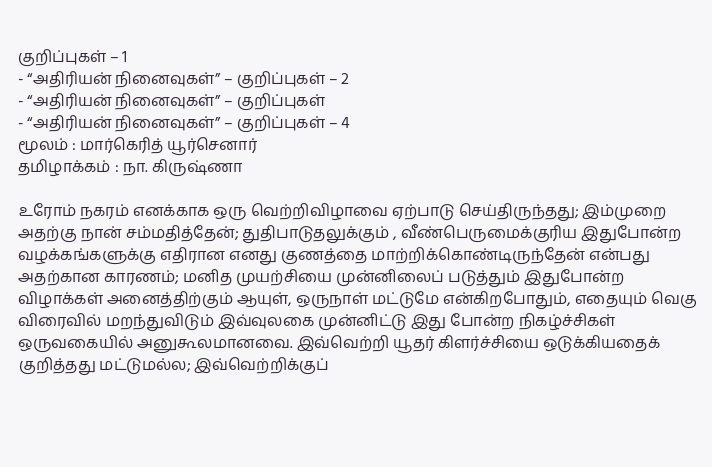குறிப்புகள் – 1
- “அதிரியன் நினைவுகள்” – குறிப்புகள் – 2
- “அதிரியன் நினைவுகள்” – குறிப்புகள்
- “அதிரியன் நினைவுகள்” – குறிப்புகள் – 4
மூலம் : மார்கெரித் யூர்செனார்
தமிழாக்கம் : நா. கிருஷ்ணா

உரோம் நகரம் எனக்காக ஒரு வெற்றிவிழாவை ஏற்பாடு செய்திருந்தது; இம்முறை அதற்கு நான் சம்மதித்தேன்; துதிபாடுதலுக்கும் , வீண்பெருமைக்குரிய இதுபோன்ற வழக்கங்களுக்கு எதிரான எனது குணத்தை மாற்றிக்கொண்டிருந்தேன் என்பது அதற்கான காரணம்; மனித முயற்சியை முன்னிலைப் படுத்தும் இதுபோன்ற விழாக்கள் அனைத்திற்கும் ஆயுள், ஒருநாள் மட்டுமே என்கிறபோதும், எதையும் வெகு விரைவில் மறந்துவிடும் இவ்வுலகை முன்னிட்டு இது போன்ற நிகழ்ச்சிகள் ஒருவகையில் அனுகூலமானவை. இவ்வெற்றி யூதர் கிளர்ச்சியை ஒடுக்கியதைக் குறித்தது மட்டுமல்ல; இவ்வெற்றிக்குப்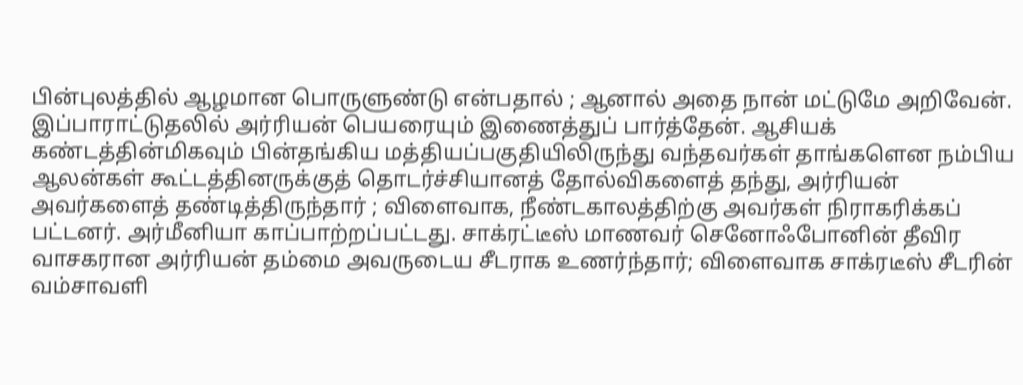பின்புலத்தில் ஆழமான பொருளுண்டு என்பதால் ; ஆனால் அதை நான் மட்டுமே அறிவேன். இப்பாராட்டுதலில் அர்ரியன் பெயரையும் இணைத்துப் பார்த்தேன். ஆசியக் கண்டத்தின்மிகவும் பின்தங்கிய மத்தியப்பகுதியிலிருந்து வந்தவர்கள் தாங்களென நம்பிய ஆலன்கள் கூட்டத்தினருக்குத் தொடர்ச்சியானத் தோல்விகளைத் தந்து, அர்ரியன் அவர்களைத் தண்டித்திருந்தார் ; விளைவாக, நீண்டகாலத்திற்கு அவர்கள் நிராகரிக்கப் பட்டனர். அர்மீனியா காப்பாற்றப்பட்டது. சாக்ரட்டீஸ் மாணவர் செனோஃபோனின் தீவிர வாசகரான அர்ரியன் தம்மை அவருடைய சீடராக உணர்ந்தார்; விளைவாக சாக்ரடீஸ் சீடரின் வம்சாவளி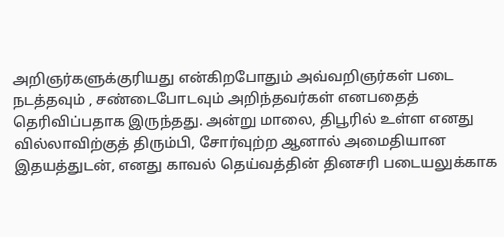அறிஞர்களுக்குரியது என்கிறபோதும் அவ்வறிஞர்கள் படை நடத்தவும் , சண்டைபோடவும் அறிந்தவர்கள் எனபதைத் தெரிவிப்பதாக இருந்தது. அன்று மாலை, திபூரில் உள்ள எனது வில்லாவிற்குத் திரும்பி, சோர்வுற்ற ஆனால் அமைதியான இதயத்துடன், எனது காவல் தெய்வத்தின் தினசரி படையலுக்காக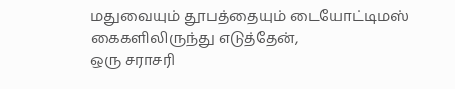மதுவையும் தூபத்தையும் டையோட்டிமஸ் கைகளிலிருந்து எடுத்தேன்,
ஒரு சராசரி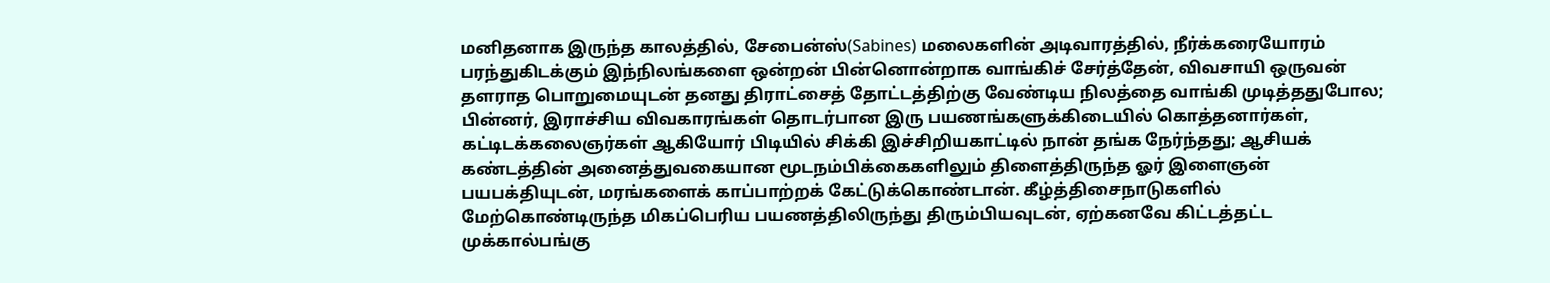மனிதனாக இருந்த காலத்தில், சேபைன்ஸ்(Sabines) மலைகளின் அடிவாரத்தில், நீர்க்கரையோரம் பரந்துகிடக்கும் இந்நிலங்களை ஒன்றன் பின்னொன்றாக வாங்கிச் சேர்த்தேன், விவசாயி ஒருவன் தளராத பொறுமையுடன் தனது திராட்சைத் தோட்டத்திற்கு வேண்டிய நிலத்தை வாங்கி முடித்ததுபோல; பின்னர், இராச்சிய விவகாரங்கள் தொடர்பான இரு பயணங்களுக்கிடையில் கொத்தனார்கள், கட்டிடக்கலைஞர்கள் ஆகியோர் பிடியில் சிக்கி இச்சிறியகாட்டில் நான் தங்க நேர்ந்தது; ஆசியக் கண்டத்தின் அனைத்துவகையான மூடநம்பிக்கைகளிலும் திளைத்திருந்த ஓர் இளைஞன் பயபக்தியுடன், மரங்களைக் காப்பாற்றக் கேட்டுக்கொண்டான். கீழ்த்திசைநாடுகளில் மேற்கொண்டிருந்த மிகப்பெரிய பயணத்திலிருந்து திரும்பியவுடன், ஏற்கனவே கிட்டத்தட்ட முக்கால்பங்கு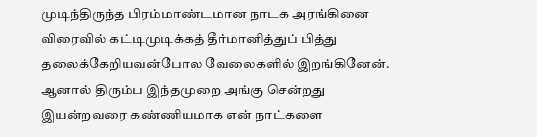முடிந்திருந்த பிரம்மாண்டமான நாடக அரங்கினை விரைவில் கட்டிமுடிக்கத் தீர்மானித்துப் பித்து தலைக்கேறியவன்போல வேலைகளில் இறங்கினேன். ஆனால் திரும்ப இந்தமுறை அங்கு சென்றது இயன்றவரை கண்ணியமாக என் நாட்களை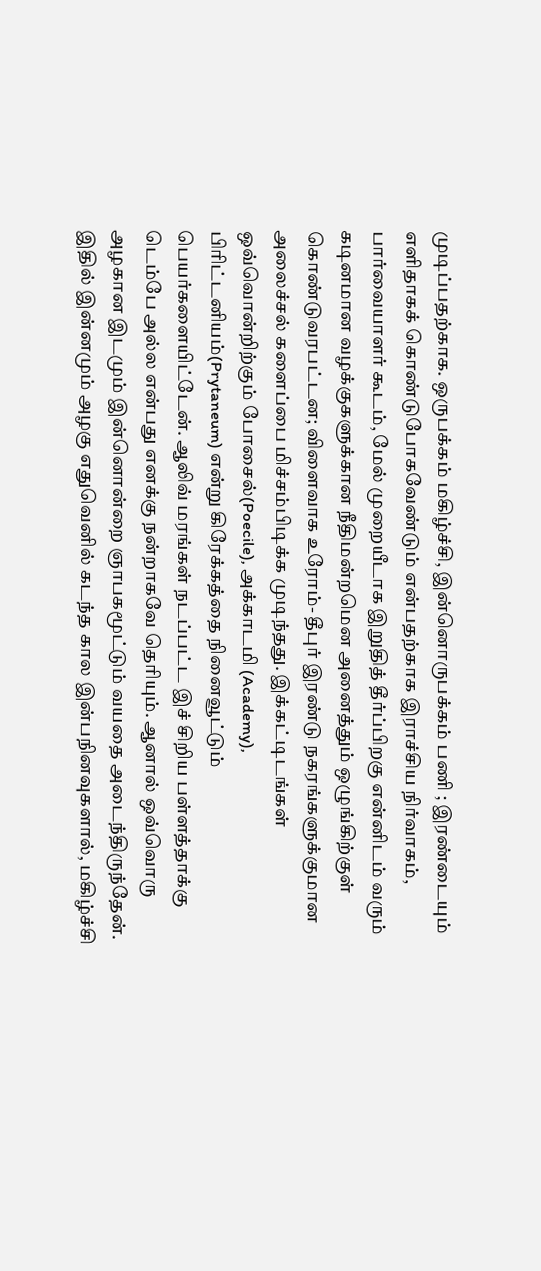முடிப்பதற்காக. ஒருபக்கம் மகிழ்ச்சி, இன்னொருபக்கம் பணி ; இரண்டையும் எளிதாகக் கொண்டுபோகவேண்டும் என்பதற்காக இராச்சிய நிர்வாகம், பார்வையாளர் கூடம், மேல் முறையீடாக இறுதித் தீர்ப்பிறகு என்னிடம் வரும் கடினமான வழக்குகளுக்கான நீதிமன்றமென அனைத்தும் ஒழுங்கிற்குள் கொண்டுவரபட்டன; விளைவாக உரோம்- தீபுர் இரண்டு நகரங்களுக்குமான அலைச்சல் களைப்பை மிச்சம்பிடிக்க முடிந்தது. இக்கட்டிடங்கள் ஒவ்வொன்றிற்கும் போசைல்(Poecile), அக்காடமி (Academy), பிரிட்டனியம்(Prytaneum) என்று கிரேக்கத்தை நினைவூட்டும் பெயர்களையிட்டேன். ஆலிவ் மரங்கள் நடப்பட்ட இச் சிறிய பள்ளத்தாக்கு டெம்பே அல்ல என்பது எனக்கு நன்றாகவே தெரியும். ஆனால் ஒவ்வொரு அழகான இடமும் இன்னொன்றை ஞாபகமூட்டும் வயதை அடைந்திருந்தேன். இதில் இன்னமும் அழகு எதுவெனில் கடந்த கால இன்பநினவுகளால், மகிழ்ச்சி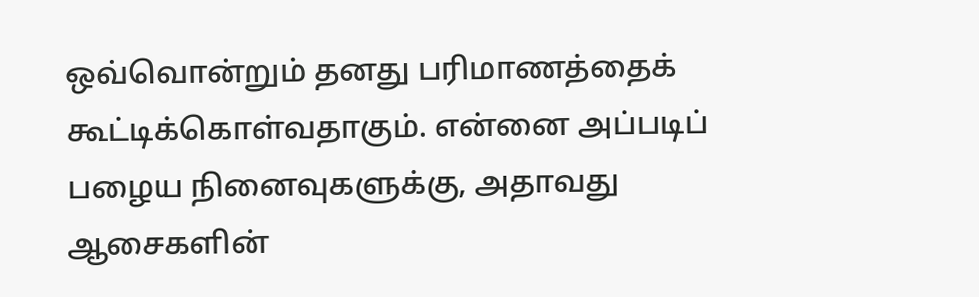ஒவ்வொன்றும் தனது பரிமாணத்தைக் கூட்டிக்கொள்வதாகும். என்னை அப்படிப் பழைய நினைவுகளுக்கு, அதாவது ஆசைகளின்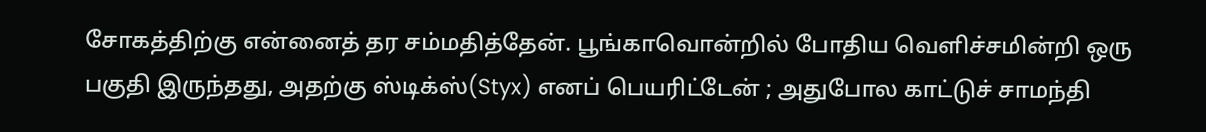சோகத்திற்கு என்னைத் தர சம்மதித்தேன். பூங்காவொன்றில் போதிய வெளிச்சமின்றி ஒரு பகுதி இருந்தது, அதற்கு ஸ்டிக்ஸ்(Styx) எனப் பெயரிட்டேன் ; அதுபோல காட்டுச் சாமந்தி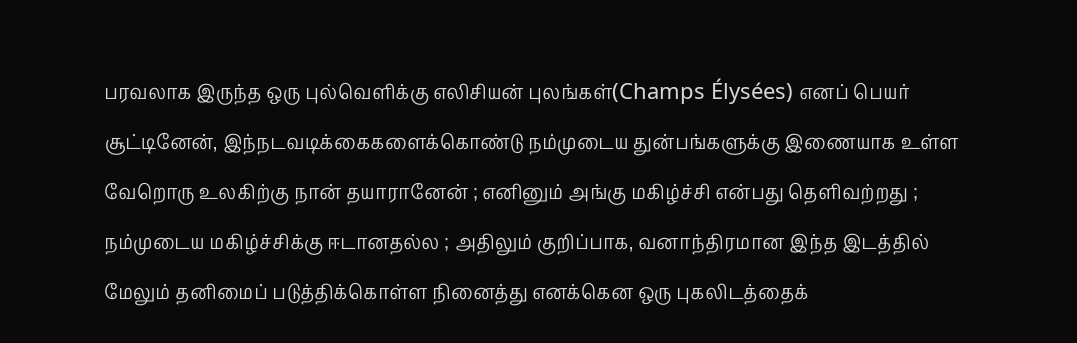பரவலாக இருந்த ஒரு புல்வெளிக்கு எலிசியன் புலங்கள்(Champs Élysées) எனப் பெயர் சூட்டினேன், இந்நடவடிக்கைகளைக்கொண்டு நம்முடைய துன்பங்களுக்கு இணையாக உள்ள வேறொரு உலகிற்கு நான் தயாரானேன் ; எனினும் அங்கு மகிழ்ச்சி என்பது தெளிவற்றது ; நம்முடைய மகிழ்ச்சிக்கு ஈடானதல்ல ; அதிலும் குறிப்பாக, வனாந்திரமான இந்த இடத்தில் மேலும் தனிமைப் படுத்திக்கொள்ள நினைத்து எனக்கென ஒரு புகலிடத்தைக்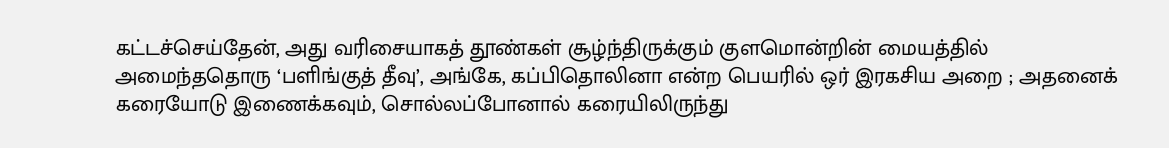கட்டச்செய்தேன், அது வரிசையாகத் தூண்கள் சூழ்ந்திருக்கும் குளமொன்றின் மையத்தில் அமைந்ததொரு ‘பளிங்குத் தீவு’, அங்கே, கப்பிதொலினா என்ற பெயரில் ஒர் இரகசிய அறை ; அதனைக் கரையோடு இணைக்கவும், சொல்லப்போனால் கரையிலிருந்து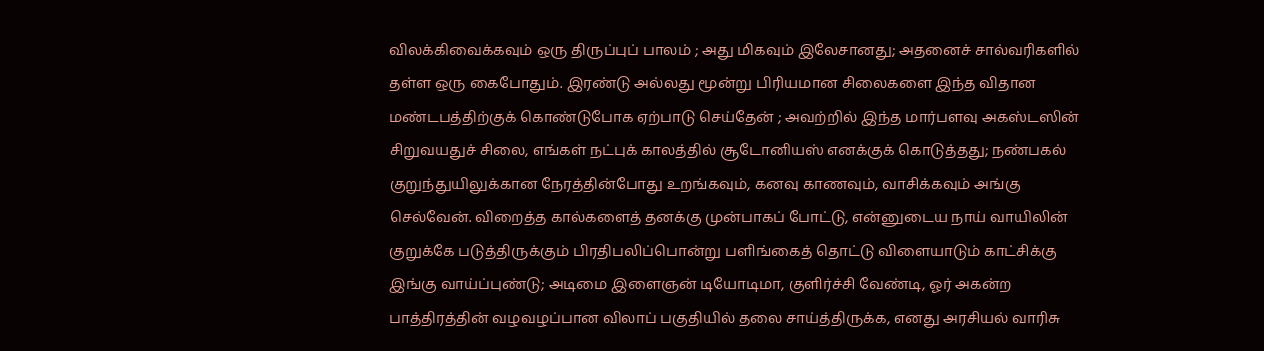விலக்கிவைக்கவும் ஒரு திருப்புப் பாலம் ; அது மிகவும் இலேசானது; அதனைச் சால்வரிகளில் தள்ள ஒரு கைபோதும். இரண்டு அல்லது மூன்று பிரியமான சிலைகளை இந்த விதான மண்டபத்திற்குக் கொண்டுபோக ஏற்பாடு செய்தேன் ; அவற்றில் இந்த மார்பளவு அகஸ்டஸின் சிறுவயதுச் சிலை, எங்கள் நட்புக் காலத்தில் சூடோனியஸ் எனக்குக் கொடுத்தது; நண்பகல் குறுந்துயிலுக்கான நேரத்தின்போது உறங்கவும், கனவு காணவும், வாசிக்கவும் அங்கு செல்வேன். விறைத்த கால்களைத் தனக்கு முன்பாகப் போட்டு, என்னுடைய நாய் வாயிலின் குறுக்கே படுத்திருக்கும் பிரதிபலிப்பொன்று பளிங்கைத் தொட்டு விளையாடும் காட்சிக்கு இங்கு வாய்ப்புண்டு; அடிமை இளைஞன் டியோடிமா, குளிர்ச்சி வேண்டி, ஓர் அகன்ற பாத்திரத்தின் வழவழப்பான விலாப் பகுதியில் தலை சாய்த்திருக்க, எனது அரசியல் வாரிசு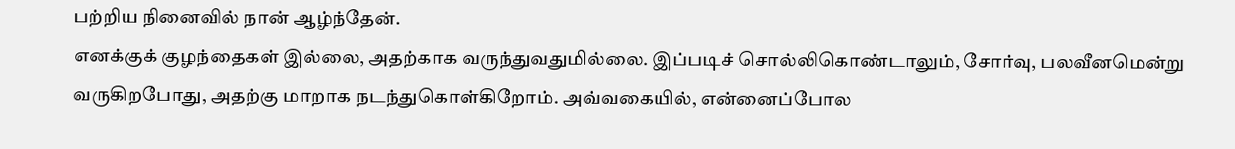பற்றிய நினைவில் நான் ஆழ்ந்தேன்.
எனக்குக் குழந்தைகள் இல்லை, அதற்காக வருந்துவதுமில்லை. இப்படிச் சொல்லிகொண்டாலும், சோர்வு, பலவீனமென்று வருகிறபோது, அதற்கு மாறாக நடந்துகொள்கிறோம். அவ்வகையில், என்னைப்போல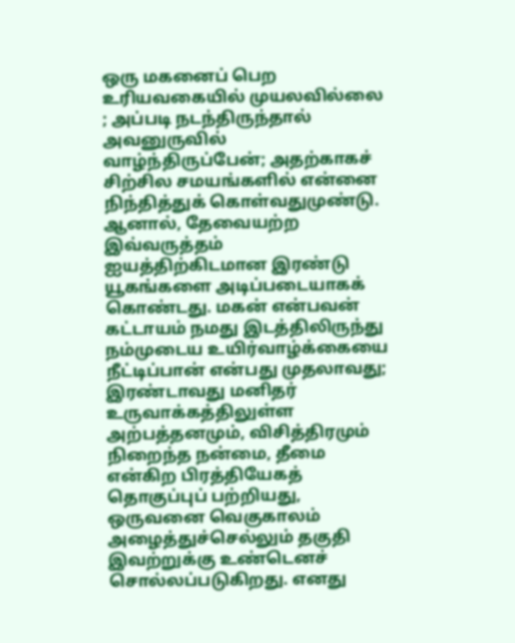ஒரு மகனைப் பெற உரியவகையில் முயலவில்லை ; அப்படி நடந்திருந்தால் அவனுருவில் வாழ்ந்திருப்பேன்; அதற்காகச் சிற்சில சமயங்களில் என்னை நிந்தித்துக் கொள்வதுமுண்டு. ஆனால், தேவையற்ற இவ்வருத்தம் ஐயத்திற்கிடமான இரண்டு யூகங்களை அடிப்படையாகக் கொண்டது. மகன் என்பவன் கட்டாயம் நமது இடத்திலிருந்து நம்முடைய உயிர்வாழ்க்கையை நீட்டிப்பான் என்பது முதலாவது; இரண்டாவது மனிதர் உருவாக்கத்திலுள்ள அற்பத்தனமும், விசித்திரமும் நிறைந்த நன்மை, தீமை என்கிற பிரத்தியேகத் தொகுப்புப் பற்றியது, ஒருவனை வெகுகாலம் அழைத்துச்செல்லும் தகுதி இவற்றுக்கு உண்டெனச் சொல்லப்படுகிறது. எனது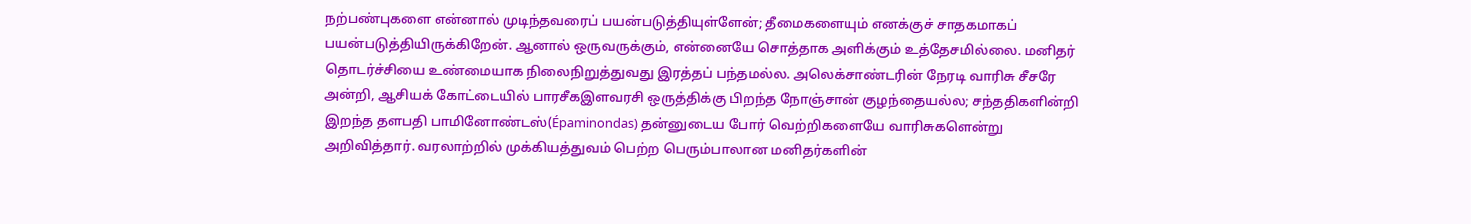நற்பண்புகளை என்னால் முடிந்தவரைப் பயன்படுத்தியுள்ளேன்; தீமைகளையும் எனக்குச் சாதகமாகப் பயன்படுத்தியிருக்கிறேன். ஆனால் ஒருவருக்கும், என்னையே சொத்தாக அளிக்கும் உத்தேசமில்லை. மனிதர் தொடர்ச்சியை உண்மையாக நிலைநிறுத்துவது இரத்தப் பந்தமல்ல. அலெக்சாண்டரின் நேரடி வாரிசு சீசரே அன்றி, ஆசியக் கோட்டையில் பாரசீகஇளவரசி ஒருத்திக்கு பிறந்த நோஞ்சான் குழந்தையல்ல; சந்ததிகளின்றி இறந்த தளபதி பாமினோண்டஸ்(Épaminondas) தன்னுடைய போர் வெற்றிகளையே வாரிசுகளென்று அறிவித்தார். வரலாற்றில் முக்கியத்துவம் பெற்ற பெரும்பாலான மனிதர்களின்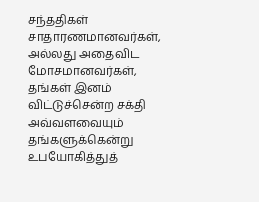சந்ததிகள் சாதாரணமானவர்கள், அல்லது அதைவிட மோசமானவர்கள், தங்கள் இனம் விட்டுச்சென்ற சக்தி அவ்வளவையும் தங்களுக்கென்று உபயோகித்துத்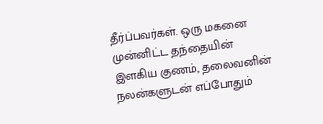தீர்ப்பவர்கள். ஒரு மகனை முன்னிட்ட தந்தையின் இளகிய குணம், தலைவனின் நலன்களுடன் எப்போதும்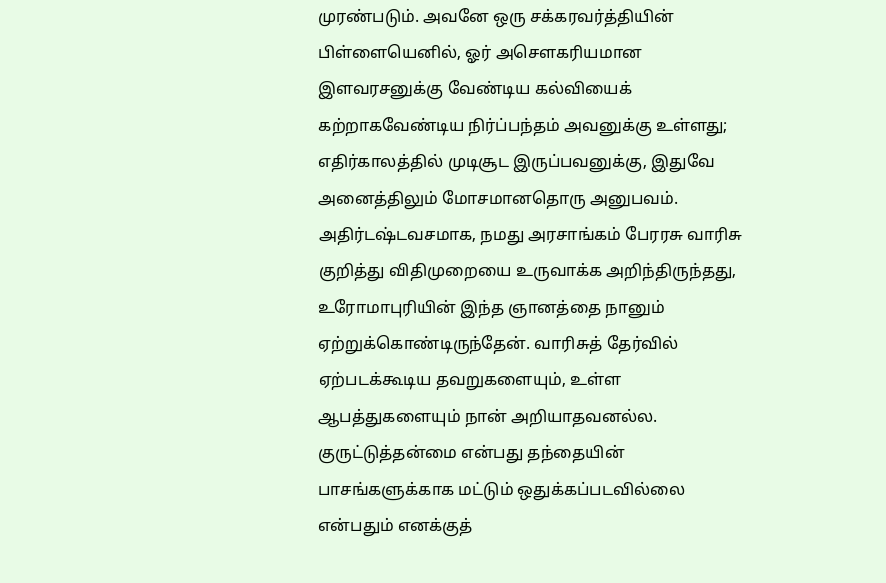முரண்படும். அவனே ஒரு சக்கரவர்த்தியின் பிள்ளையெனில், ஓர் அசௌகரியமான இளவரசனுக்கு வேண்டிய கல்வியைக் கற்றாகவேண்டிய நிர்ப்பந்தம் அவனுக்கு உள்ளது; எதிர்காலத்தில் முடிசூட இருப்பவனுக்கு, இதுவே அனைத்திலும் மோசமானதொரு அனுபவம். அதிர்டஷ்டவசமாக, நமது அரசாங்கம் பேரரசு வாரிசு குறித்து விதிமுறையை உருவாக்க அறிந்திருந்தது, உரோமாபுரியின் இந்த ஞானத்தை நானும் ஏற்றுக்கொண்டிருந்தேன். வாரிசுத் தேர்வில் ஏற்படக்கூடிய தவறுகளையும், உள்ள ஆபத்துகளையும் நான் அறியாதவனல்ல. குருட்டுத்தன்மை என்பது தந்தையின் பாசங்களுக்காக மட்டும் ஒதுக்கப்படவில்லை என்பதும் எனக்குத்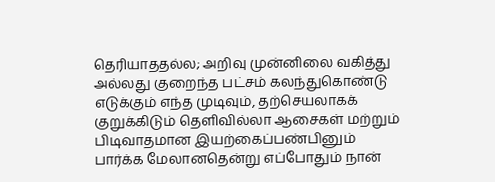தெரியாததல்ல; அறிவு முன்னிலை வகித்து அல்லது குறைந்த பட்சம் கலந்துகொண்டு எடுக்கும் எந்த முடிவும், தற்செயலாகக் குறுக்கிடும் தெளிவில்லா ஆசைகள் மற்றும் பிடிவாதமான இயற்கைப்பண்பினும் பார்க்க மேலானதென்று எப்போதும் நான்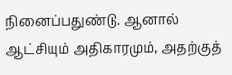நினைப்பதுண்டு. ஆனால் ஆட்சியும் அதிகாரமும், அதற்குத்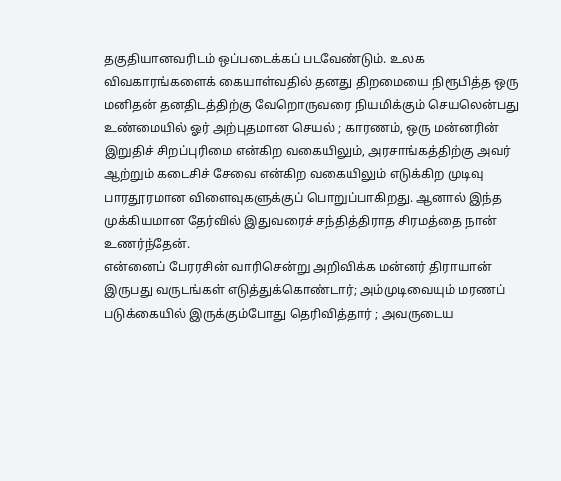தகுதியானவரிடம் ஒப்படைக்கப் படவேண்டும். உலக விவகாரங்களைக் கையாள்வதில் தனது திறமையை நிரூபித்த ஒரு மனிதன் தனதிடத்திற்கு வேறொருவரை நியமிக்கும் செயலென்பது உண்மையில் ஓர் அற்புதமான செயல் ; காரணம், ஒரு மன்னரின் இறுதிச் சிறப்புரிமை என்கிற வகையிலும், அரசாங்கத்திற்கு அவர் ஆற்றும் கடைசிச் சேவை என்கிற வகையிலும் எடுக்கிற முடிவு பாரதூரமான விளைவுகளுக்குப் பொறுப்பாகிறது. ஆனால் இந்த முக்கியமான தேர்வில் இதுவரைச் சந்தித்திராத சிரமத்தை நான் உணர்ந்தேன்.
என்னைப் பேரரசின் வாரிசென்று அறிவிக்க மன்னர் திராயான் இருபது வருடங்கள் எடுத்துக்கொண்டார்; அம்முடிவையும் மரணப் படுக்கையில் இருக்கும்போது தெரிவித்தார் ; அவருடைய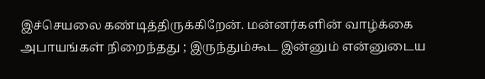இச்செயலை கண்டித்திருக்கிறேன். மன்னர்களின் வாழ்க்கை அபாயங்கள் நிறைந்தது ; இருந்தும்கூட இன்னும் என்னுடைய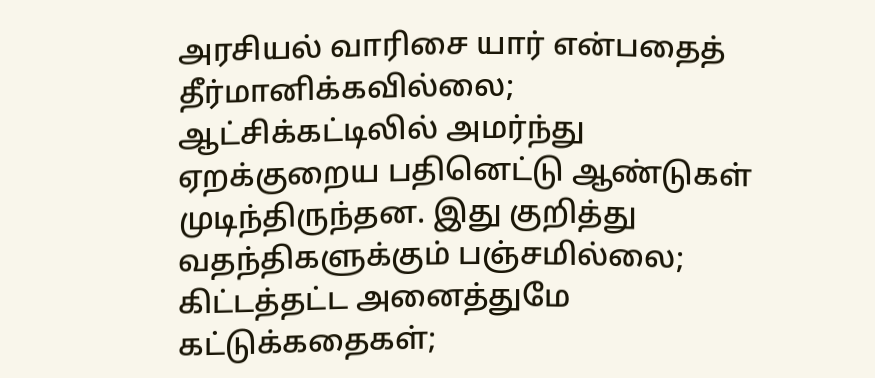அரசியல் வாரிசை யார் என்பதைத் தீர்மானிக்கவில்லை; ஆட்சிக்கட்டிலில் அமர்ந்து ஏறக்குறைய பதினெட்டு ஆண்டுகள் முடிந்திருந்தன. இது குறித்து வதந்திகளுக்கும் பஞ்சமில்லை; கிட்டத்தட்ட அனைத்துமே கட்டுக்கதைகள்;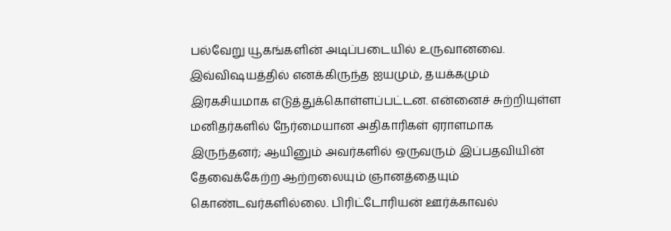பல்வேறு யூகங்களின் அடிப்படையில் உருவானவை. இவ்விஷயத்தில் எனக்கிருந்த ஐயமும், தயக்கமும் இரகசியமாக எடுத்துக்கொள்ளப்பட்டன. என்னைச் சுற்றியுள்ள மனிதர்களில் நேர்மையான அதிகாரிகள் ஏராளமாக இருந்தனர்; ஆயினும் அவர்களில் ஒருவரும் இப்பதவியின் தேவைக்கேற்ற ஆற்றலையும் ஞானத்தையும் கொண்டவர்களில்லை. பிரிட்டோரியன் ஊர்க்காவல்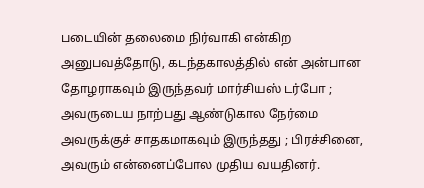படையின் தலைமை நிர்வாகி என்கிற அனுபவத்தோடு, கடந்தகாலத்தில் என் அன்பான தோழராகவும் இருந்தவர் மார்சியஸ் டர்போ ; அவருடைய நாற்பது ஆண்டுகால நேர்மை அவருக்குச் சாதகமாகவும் இருந்தது ; பிரச்சினை, அவரும் என்னைப்போல முதிய வயதினர்.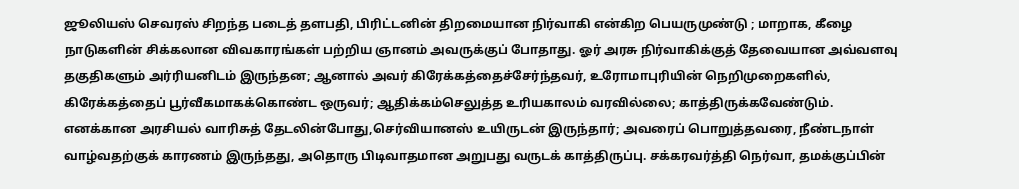ஜூலியஸ் செவரஸ் சிறந்த படைத் தளபதி, பிரிட்டனின் திறமையான நிர்வாகி என்கிற பெயருமுண்டு ; மாறாக, கீழை நாடுகளின் சிக்கலான விவகாரங்கள் பற்றிய ஞானம் அவருக்குப் போதாது. ஓர் அரசு நிர்வாகிக்குத் தேவையான அவ்வளவு தகுதிகளும் அர்ரியனிடம் இருந்தன; ஆனால் அவர் கிரேக்கத்தைச்சேர்ந்தவர், உரோமாபுரியின் நெறிமுறைகளில், கிரேக்கத்தைப் பூர்வீகமாகக்கொண்ட ஒருவர்; ஆதிக்கம்செலுத்த உரியகாலம் வரவில்லை; காத்திருக்கவேண்டும்.
எனக்கான அரசியல் வாரிசுத் தேடலின்போது,செர்வியானஸ் உயிருடன் இருந்தார்; அவரைப் பொறுத்தவரை, நீண்டநாள் வாழ்வதற்குக் காரணம் இருந்தது, அதொரு பிடிவாதமான அறுபது வருடக் காத்திருப்பு. சக்கரவர்த்தி நெர்வா, தமக்குப்பின்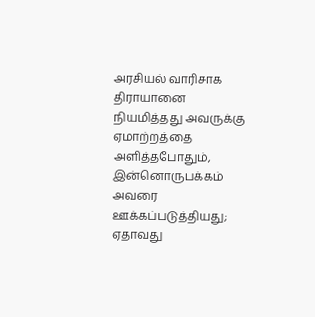அரசியல் வாரிசாக திராயானை நியமித்தது அவருக்கு ஏமாற்றத்தை அளித்தபோதும், இன்னொருபக்கம் அவரை ஊக்கப்படுத்தியது; ஏதாவது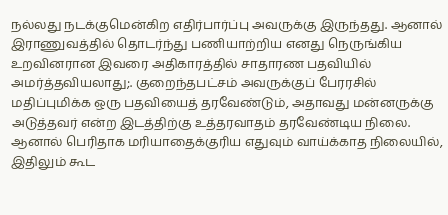நல்லது நடக்குமென்கிற எதிர்பார்ப்பு அவருக்கு இருந்தது. ஆனால் இராணுவத்தில் தொடர்ந்து பணியாற்றிய எனது நெருங்கிய உறவினரான இவரை அதிகாரத்தில் சாதாரண பதவியில் அமர்த்தவியலாது;. குறைந்தபட்சம் அவருக்குப் பேரரசில் மதிப்புமிக்க ஒரு பதவியைத் தரவேண்டும், அதாவது மன்னருக்கு அடுத்தவர் என்ற இடத்திற்கு உத்தரவாதம் தரவேண்டிய நிலை. ஆனால் பெரிதாக மரியாதைக்குரிய எதுவும் வாய்க்காத நிலையில், இதிலும் கூட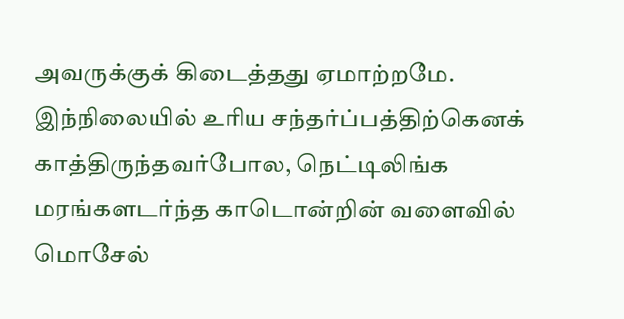அவருக்குக் கிடைத்தது ஏமாற்றமே. இந்நிலையில் உரிய சந்தர்ப்பத்திற்கெனக் காத்திருந்தவர்போல, நெட்டிலிங்க மரங்களடர்ந்த காடொன்றின் வளைவில் மொசேல்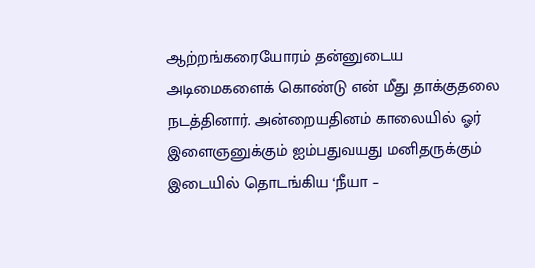ஆற்றங்கரையோரம் தன்னுடைய அடிமைகளைக் கொண்டு என் மீது தாக்குதலை நடத்தினார். அன்றையதினம் காலையில் ஓர் இளைஞனுக்கும் ஐம்பதுவயது மனிதருக்கும் இடையில் தொடங்கிய ‘நீயா –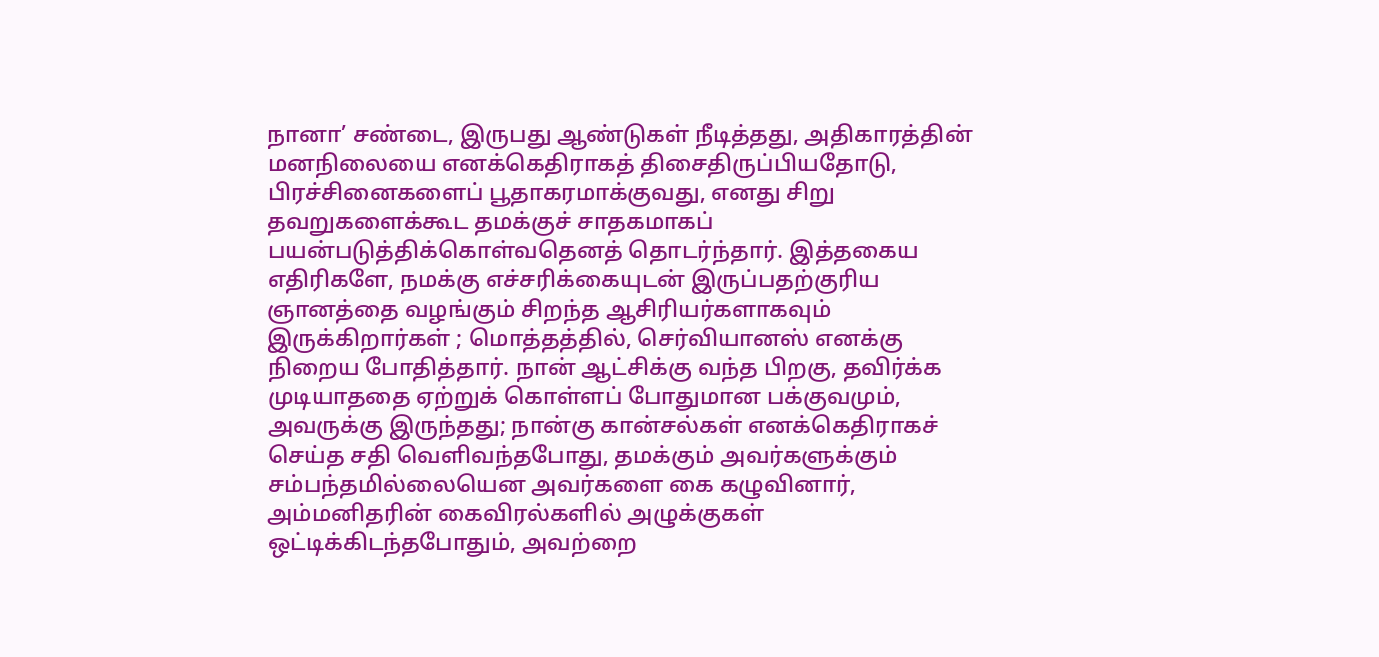நானா’ சண்டை, இருபது ஆண்டுகள் நீடித்தது, அதிகாரத்தின் மனநிலையை எனக்கெதிராகத் திசைதிருப்பியதோடு, பிரச்சினைகளைப் பூதாகரமாக்குவது, எனது சிறு தவறுகளைக்கூட தமக்குச் சாதகமாகப் பயன்படுத்திக்கொள்வதெனத் தொடர்ந்தார். இத்தகைய எதிரிகளே, நமக்கு எச்சரிக்கையுடன் இருப்பதற்குரிய ஞானத்தை வழங்கும் சிறந்த ஆசிரியர்களாகவும் இருக்கிறார்கள் ; மொத்தத்தில், செர்வியானஸ் எனக்கு நிறைய போதித்தார். நான் ஆட்சிக்கு வந்த பிறகு, தவிர்க்க முடியாததை ஏற்றுக் கொள்ளப் போதுமான பக்குவமும், அவருக்கு இருந்தது; நான்கு கான்சல்கள் எனக்கெதிராகச் செய்த சதி வெளிவந்தபோது, தமக்கும் அவர்களுக்கும் சம்பந்தமில்லையென அவர்களை கை கழுவினார், அம்மனிதரின் கைவிரல்களில் அழுக்குகள் ஒட்டிக்கிடந்தபோதும், அவற்றை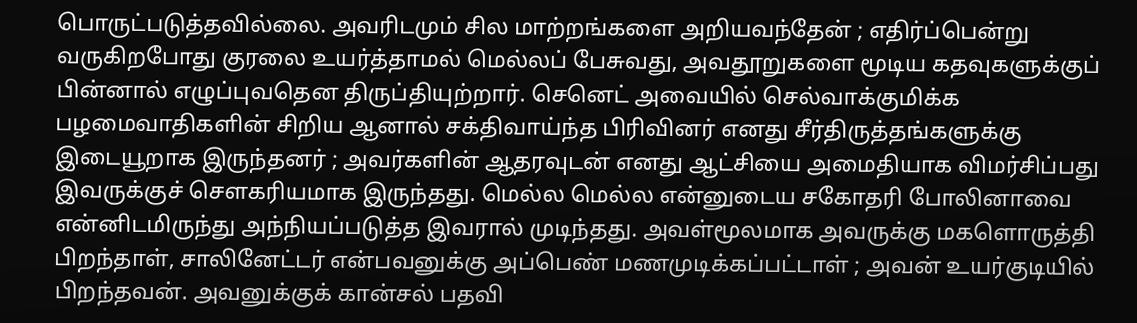பொருட்படுத்தவில்லை. அவரிடமும் சில மாற்றங்களை அறியவந்தேன் ; எதிர்ப்பென்று வருகிறபோது குரலை உயர்த்தாமல் மெல்லப் பேசுவது, அவதூறுகளை மூடிய கதவுகளுக்குப் பின்னால் எழுப்புவதென திருப்தியுற்றார். செனெட் அவையில் செல்வாக்குமிக்க பழமைவாதிகளின் சிறிய ஆனால் சக்திவாய்ந்த பிரிவினர் எனது சீர்திருத்தங்களுக்கு இடையூறாக இருந்தனர் ; அவர்களின் ஆதரவுடன் எனது ஆட்சியை அமைதியாக விமர்சிப்பது இவருக்குச் சௌகரியமாக இருந்தது. மெல்ல மெல்ல என்னுடைய சகோதரி போலினாவை என்னிடமிருந்து அந்நியப்படுத்த இவரால் முடிந்தது. அவள்மூலமாக அவருக்கு மகளொருத்தி பிறந்தாள், சாலினேட்டர் என்பவனுக்கு அப்பெண் மணமுடிக்கப்பட்டாள் ; அவன் உயர்குடியில் பிறந்தவன். அவனுக்குக் கான்சல் பதவி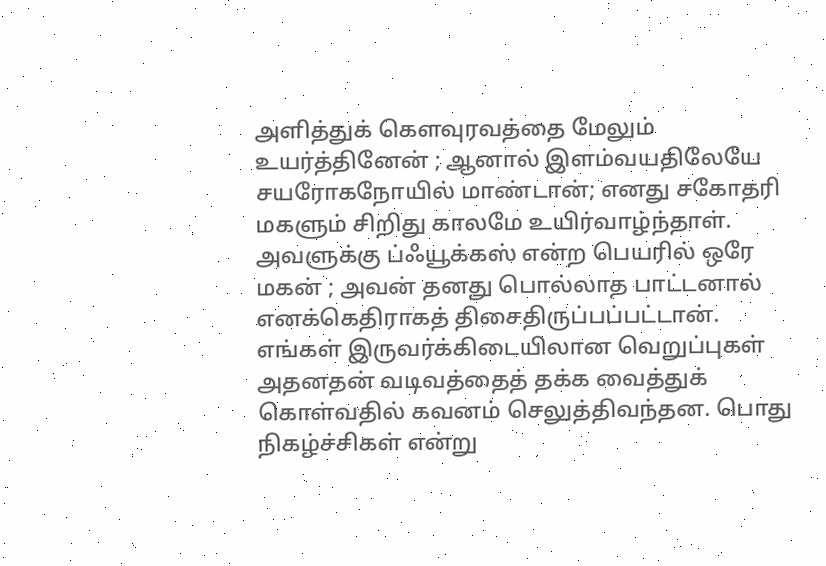அளித்துக் கௌவுரவத்தை மேலும் உயர்த்தினேன் ; ஆனால் இளம்வயதிலேயே சயரோகநோயில் மாண்டான்; எனது சகோதரி மகளும் சிறிது காலமே உயிர்வாழ்ந்தாள். அவளுக்கு ப்ஃயூக்கஸ் என்ற பெயரில் ஒரே மகன் ; அவன் தனது பொல்லாத பாட்டனால் எனக்கெதிராகத் திசைதிருப்பப்பட்டான்.
எங்கள் இருவர்க்கிடையிலான வெறுப்புகள் அதனதன் வடிவத்தைத் தக்க வைத்துக் கொள்வதில் கவனம் செலுத்திவந்தன. பொது நிகழ்ச்சிகள் என்று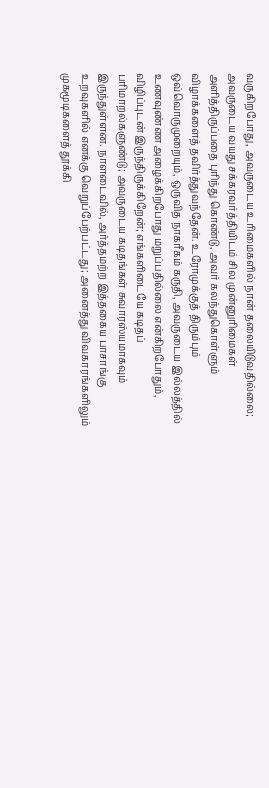வருகிறபோது, அவருடைய உரிமைகளில் நான் தலையிடுவதில்லை; அவருடைய வயது சக்கரவர்த்தியிடம் சில முன்னுரிமைகள் அளித்திருப்பதை புரிந்து கொண்டு, அவர் கலந்துகொள்ளும் விழாக்களைத் தவிர்த்துவந்தேன். உரோமுக்குத் திரும்பும் ஒவ்வொருமுறையும், ஒருவித நாகரீகம் கருதி, அவருடைய இல்லத்தில் உணவுண்ண அழைக்கிறபோது மறுப்பதில்லை என்கிறபோதும், விழிப்புடன் இருந்திருக்கிறேன்; எங்களிடையே கடிதப் பரிமாறல்களுண்டு; அவருடைய கடிதங்கள் சுவாரஸ்யமாகவும் இருந்துள்ளன. நாளடைவில், அர்த்தமற்ற இத்தகைய பாசாங்கு உறவுகளில் எனக்கு வெறுப்பேற்பட்டது; அனைத்து விவகாரங்களிலும் முகமூடிகளைத் தூக்கி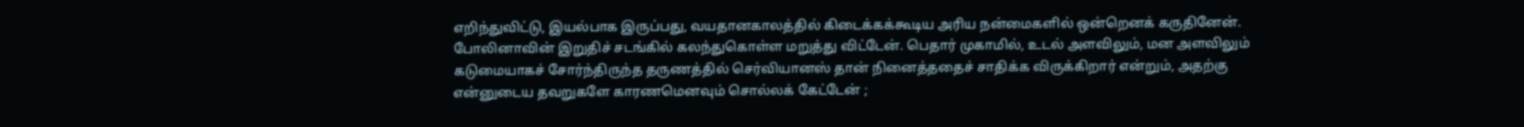எறிந்துவிட்டு, இயல்பாக இருப்பது, வயதானகாலத்தில் கிடைக்கக்கூடிய அரிய நன்மைகளில் ஒன்றெனக் கருதினேன். போலினாவின் இறுதிச் சடங்கில் கலந்துகொள்ள மறுத்து விட்டேன். பெதார் முகாமில், உடல் அளவிலும், மன அளவிலும் கடுமையாகச் சோர்ந்திருந்த தருணத்தில் செர்வியானஸ் தான் நினைத்ததைச் சாதிக்க விருக்கிறார் என்றும், அதற்கு என்னுடைய தவறுகளே காரணமெனவும் சொல்லக் கேட்டேன் ;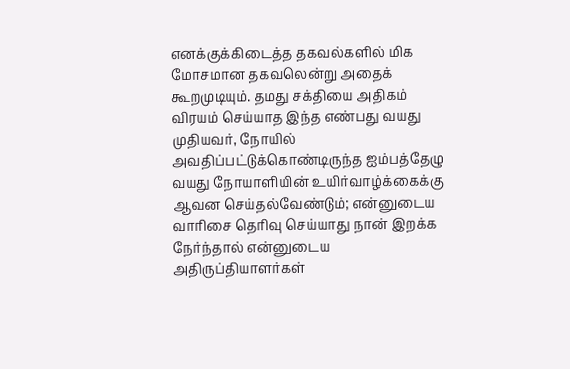எனக்குக்கிடைத்த தகவல்களில் மிக மோசமான தகவலென்று அதைக் கூறமுடியும். தமது சக்தியை அதிகம் விரயம் செய்யாத இந்த எண்பது வயது முதியவர், நோயில் அவதிப்பட்டுக்கொண்டிருந்த ஐம்பத்தேழு வயது நோயாளியின் உயிர்வாழ்க்கைக்கு ஆவன செய்தல்வேண்டும்; என்னுடைய வாரிசை தெரிவு செய்யாது நான் இறக்க நேர்ந்தால் என்னுடைய அதிருப்தியாளர்கள்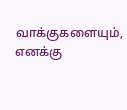வாக்குகளையும், எனக்கு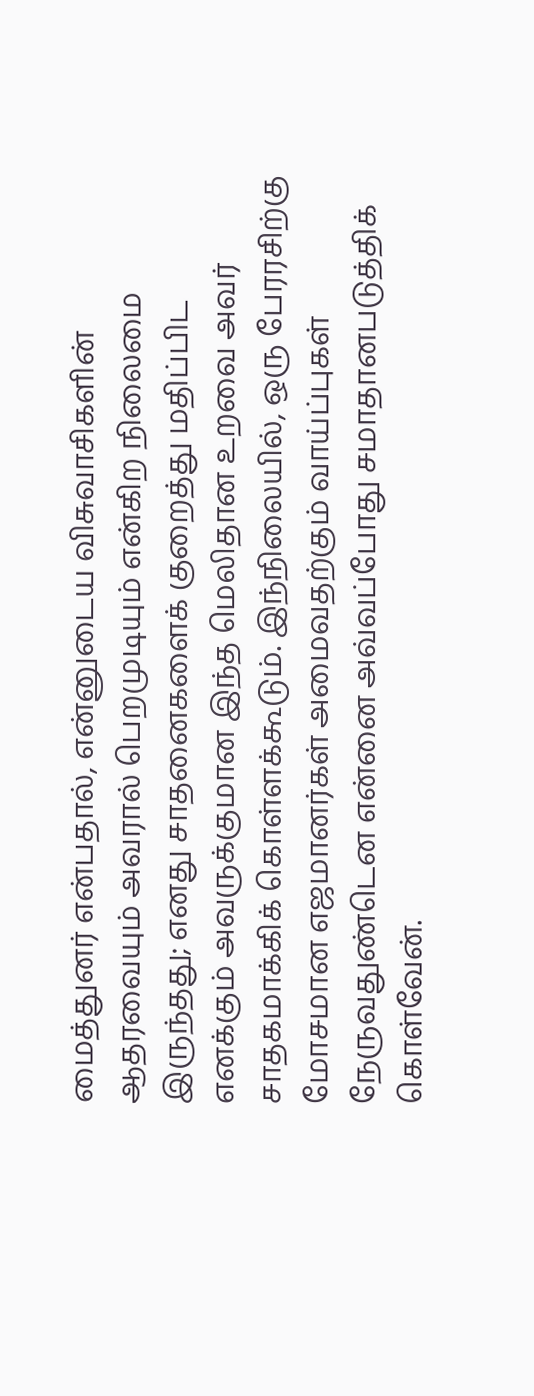மைத்துனர் என்பதால், என்னுடைய விசுவாசிகளின் ஆதரவையும் அவரால் பெறமுடியும் என்கிற நிலைமை இருந்தது; எனது சாதனைகளைக் குறைத்து மதிப்பிட எனக்கும் அவருக்குமான இந்த மெலிதான உறவை அவர் சாதகமாக்கிக் கொள்ளக்கூடும். இந்நிலையில், ஒரு பேரரசிற்கு மோசமான எஜமானர்கள் அமைவதற்கும் வாய்ப்புகள் நேருவதுண்டென என்னை அவ்வப்போது சமாதானபடுத்திக் கொள்வேன்.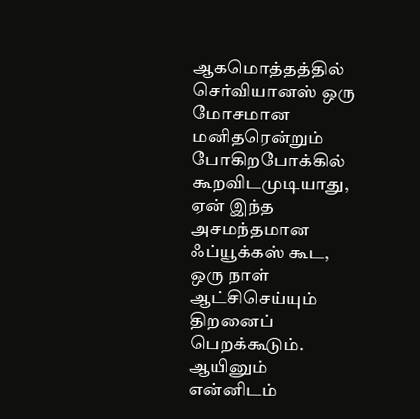ஆகமொத்தத்தில் செர்வியானஸ் ஒரு மோசமான மனிதரென்றும் போகிறபோக்கில் கூறவிடமுடியாது, ஏன் இந்த அசமந்தமான ஃப்யூக்கஸ் கூட, ஒரு நாள் ஆட்சிசெய்யும் திறனைப் பெறக்கூடும். ஆயினும் என்னிடம்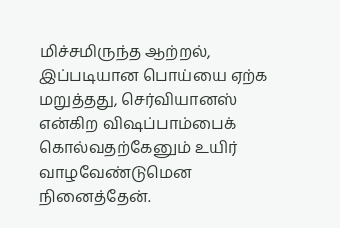மிச்சமிருந்த ஆற்றல், இப்படியான பொய்யை ஏற்க மறுத்தது, செர்வியானஸ் என்கிற விஷப்பாம்பைக் கொல்வதற்கேனும் உயிர் வாழவேண்டுமென நினைத்தேன்.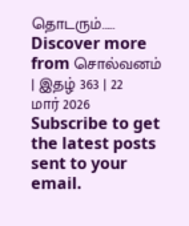தொடரும்……
Discover more from சொல்வனம் | இதழ் 363 | 22 மார் 2026
Subscribe to get the latest posts sent to your email.